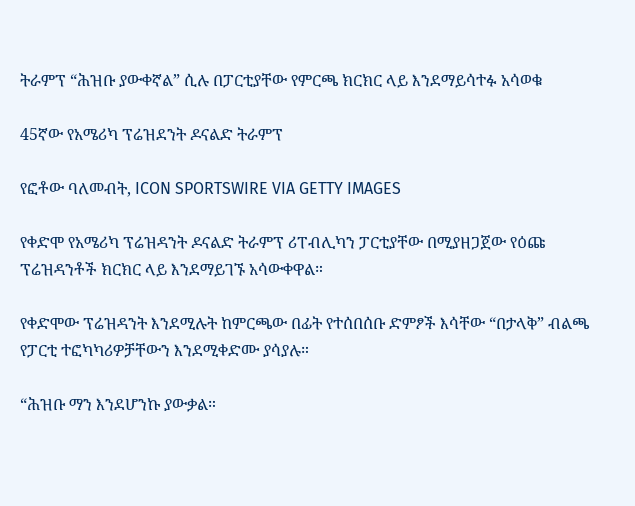ትራምፕ “ሕዝቡ ያውቀኛል” ሲሉ በፓርቲያቸው የምርጫ ክርክር ላይ እንደማይሳተፉ አሳወቁ

45ኛው የአሜሪካ ፕሬዝደንት ዶናልድ ትራምፕ

የፎቶው ባለመብት, ICON SPORTSWIRE VIA GETTY IMAGES

የቀድሞ የአሜሪካ ፕሬዝዳንት ዶናልድ ትራምፕ ሪፐብሊካን ፓርቲያቸው በሚያዘጋጀው የዕጩ ፕሬዝዳንቶች ክርክር ላይ እንደማይገኙ አሳውቀዋል።

የቀድሞው ፕሬዝዳንት እንደሚሉት ከምርጫው በፊት የተሰበሰቡ ድምፆች እሳቸው “በታላቅ” ብልጫ የፓርቲ ተፎካካሪዎቻቸውን እንደሚቀድሙ ያሳያሉ።

“ሕዝቡ ማን እንደሆንኩ ያውቃል።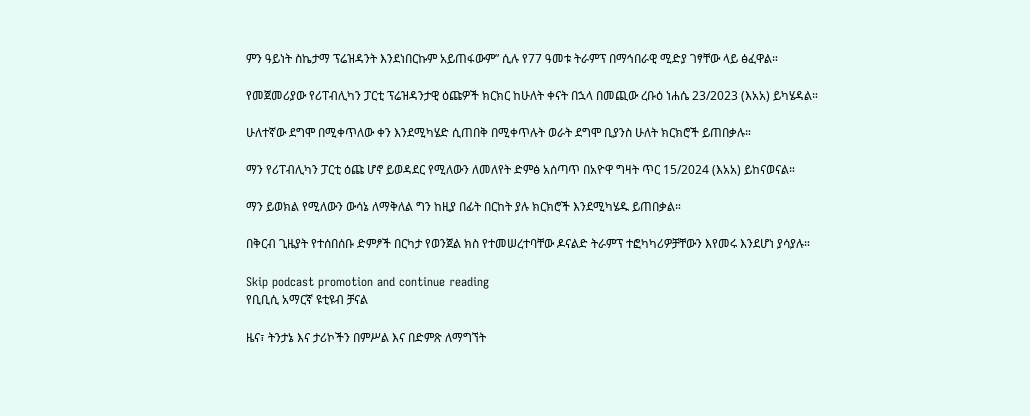ምን ዓይነት ስኬታማ ፕሬዝዳንት እንደነበርኩም አይጠፋውም” ሲሉ የ77 ዓመቱ ትራምፕ በማኅበራዊ ሚድያ ገፃቸው ላይ ፅፈዋል።

የመጀመሪያው የሪፐብሊካን ፓርቲ ፕሬዝዳንታዊ ዕጩዎች ክርክር ከሁለት ቀናት በኋላ በመጪው ረቡዕ ነሐሴ 23/2023 (እአአ) ይካሄዳል።

ሁለተኛው ደግሞ በሚቀጥለው ቀን እንደሚካሄድ ሲጠበቅ በሚቀጥሉት ወራት ደግሞ ቢያንስ ሁለት ክርክሮች ይጠበቃሉ።

ማን የሪፐብሊካን ፓርቲ ዕጩ ሆኖ ይወዳደር የሚለውን ለመለየት ድምፅ አሰጣጥ በአዮዋ ግዛት ጥር 15/2024 (እአአ) ይከናወናል።

ማን ይወክል የሚለውን ውሳኔ ለማቅለል ግን ከዚያ በፊት በርከት ያሉ ክርክሮች እንደሚካሄዱ ይጠበቃል።

በቅርብ ጊዜያት የተሰበሰቡ ድምፆች በርካታ የወንጀል ክስ የተመሠረተባቸው ዶናልድ ትራምፕ ተፎካካሪዎቻቸውን እየመሩ እንደሆነ ያሳያሉ።

Skip podcast promotion and continue reading
የቢቢሲ አማርኛ ዩቲዩብ ቻናል

ዜና፣ ትንታኔ እና ታሪኮችን በምሥል እና በድምጽ ለማግኘት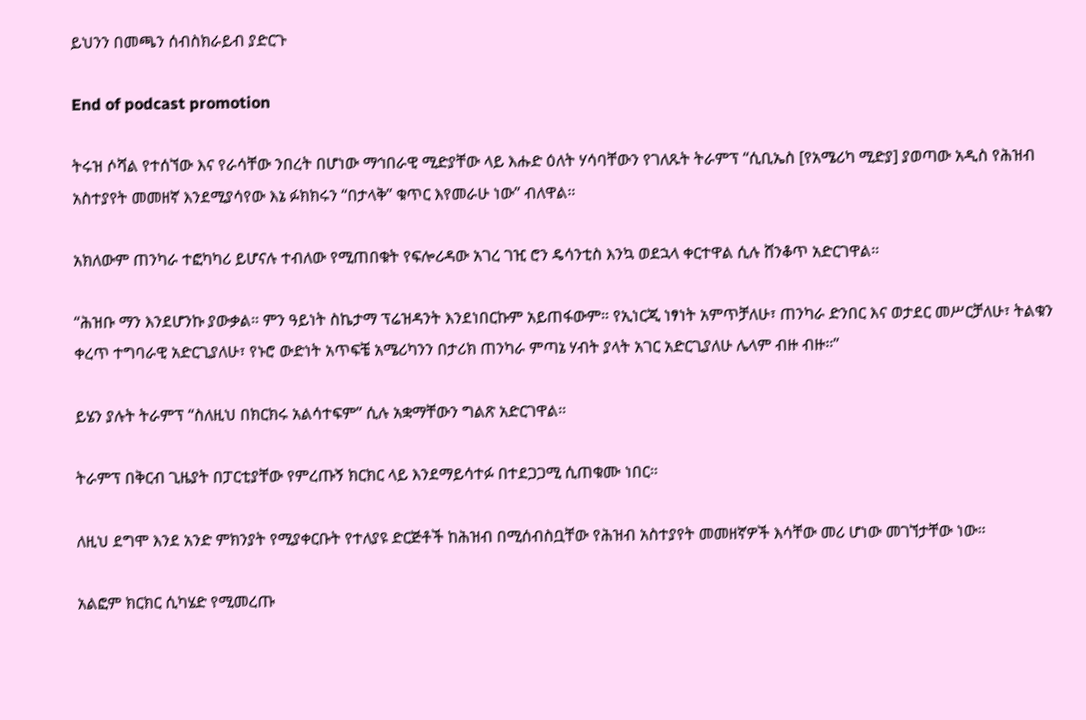ይህንን በመጫን ሰብስክራይብ ያድርጉ

End of podcast promotion

ትሩዝ ሶሻል የተሰኘው እና የራሳቸው ንበረት በሆነው ማኅበራዊ ሚድያቸው ላይ እሑድ ዕለት ሃሳባቸውን የገለጹት ትራምፕ “ሲቢኤስ [የአሜሪካ ሚድያ] ያወጣው አዲስ የሕዝብ አስተያየት መመዘኛ እንደሚያሳየው እኔ ፉክክሩን “በታላቅ” ቁጥር እየመራሁ ነው” ብለዋል።

አክለውም ጠንካራ ተፎካካሪ ይሆናሉ ተብለው የሚጠበቁት የፍሎሪዳው አገረ ገዢ ሮን ዴሳንቲስ እንኳ ወደኋላ ቀርተዋል ሲሉ ሸንቆጥ አድርገዋል።

“ሕዝቡ ማን እንደሆንኩ ያውቃል። ምን ዓይነት ስኬታማ ፕሬዝዳንት እንደነበርኩም አይጠፋውም። የኢነርጂ ነፃነት አምጥቻለሁ፣ ጠንካራ ድንበር እና ወታደር መሥርቻለሁ፣ ትልቁን ቀረጥ ተግባራዊ አድርጊያለሁ፣ የኑሮ ውድነት አጥፍቼ አሜሪካንን በታሪክ ጠንካራ ምጣኔ ሃብት ያላት አገር አድርጊያለሁ ሌላም ብዙ ብዙ።”

ይሄን ያሉት ትራምፕ “ስለዚህ በክርክሩ አልሳተፍም” ሲሉ አቋማቸውን ግልጽ አድርገዋል።

ትራምፕ በቅርብ ጊዜያት በፓርቲያቸው የምረጡኝ ክርክር ላይ እንደማይሳተፉ በተደጋጋሚ ሲጠቁሙ ነበር።

ለዚህ ደግሞ እንደ አንድ ምክንያት የሚያቀርቡት የተለያዩ ድርጅቶች ከሕዝብ በሚሰብስቧቸው የሕዝብ አስተያየት መመዘኛዎች እሳቸው መሪ ሆነው መገኘታቸው ነው።

አልፎም ክርክር ሲካሄድ የሚመረጡ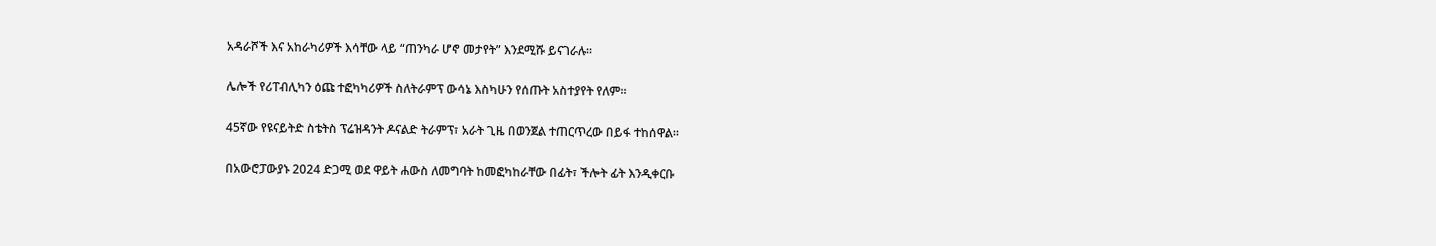አዳራሾች እና አከራካሪዎች እሳቸው ላይ “ጠንካራ ሆኖ መታየት” እንደሚሹ ይናገራሉ።

ሌሎች የሪፐብሊካን ዕጩ ተፎካካሪዎች ስለትራምፕ ውሳኔ እስካሁን የሰጡት አስተያየት የለም።

45ኛው የዩናይትድ ስቴትስ ፕሬዝዳንት ዶናልድ ትራምፕ፣ አራት ጊዜ በወንጀል ተጠርጥረው በይፋ ተከሰዋል።

በአውሮፓውያኑ 2024 ድጋሚ ወደ ዋይት ሐውስ ለመግባት ከመፎካከራቸው በፊት፣ ችሎት ፊት እንዲቀርቡ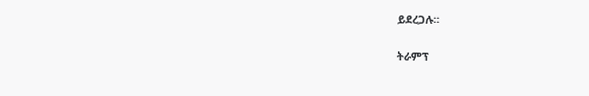ይደረጋሉ።

ትራምፕ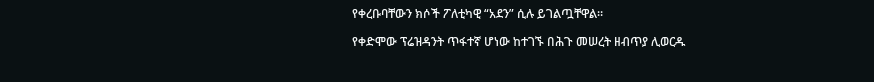የቀረቡባቸውን ክሶች ፖለቲካዊ “አደን” ሲሉ ይገልጧቸዋል።

የቀድሞው ፕሬዝዳንት ጥፋተኛ ሆነው ከተገኙ በሕጉ መሠረት ዘብጥያ ሊወርዱ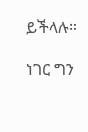ይችላሉ።

ነገር ግን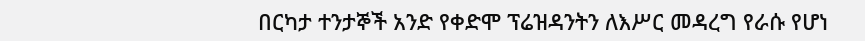በርካታ ተንታኞች አንድ የቀድሞ ፕሬዝዳንትን ለእሥር መዳረግ የራሱ የሆነ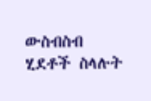ውስብስብ ሂደቶች ስላሉት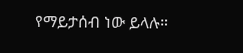የማይታሰብ ነው ይላሉ።